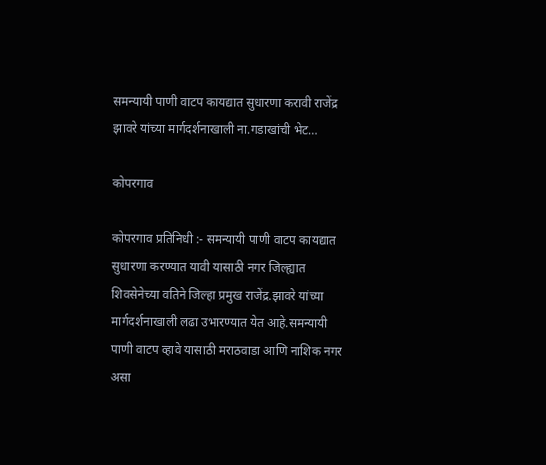समन्यायी पाणी वाटप कायद्यात सुधारणा करावी राजेंद्र झावरे यांच्या मार्गदर्शनाखाली ना.गडाखांची भेट…

कोपरगाव

कोपरगाव प्रतिनिधी :- समन्यायी पाणी वाटप कायद्यात सुधारणा करण्यात यावी यासाठी नगर जिल्ह्यात शिवसेनेच्या वतिने जिल्हा प्रमुख राजेंद्र.झावरे यांच्या मार्गदर्शनाखाली लढा उभारण्यात येत आहे.समन्यायी पाणी वाटप व्हावे यासाठी मराठवाडा आणि नाशिक नगर असा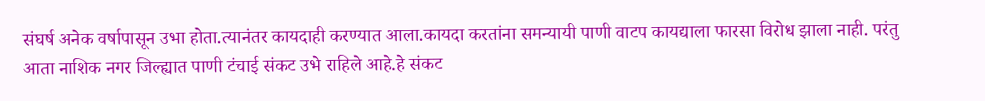संघर्ष अनेक वर्षापासून उभा होता.त्यानंतर कायदाही करण्यात आला.कायदा करतांना समन्यायी पाणी वाटप कायद्याला फारसा विरोध झाला नाही. परंतु आता नाशिक नगर जिल्ह्यात पाणी टंचाई संकट उभे राहिले आहे.हे संकट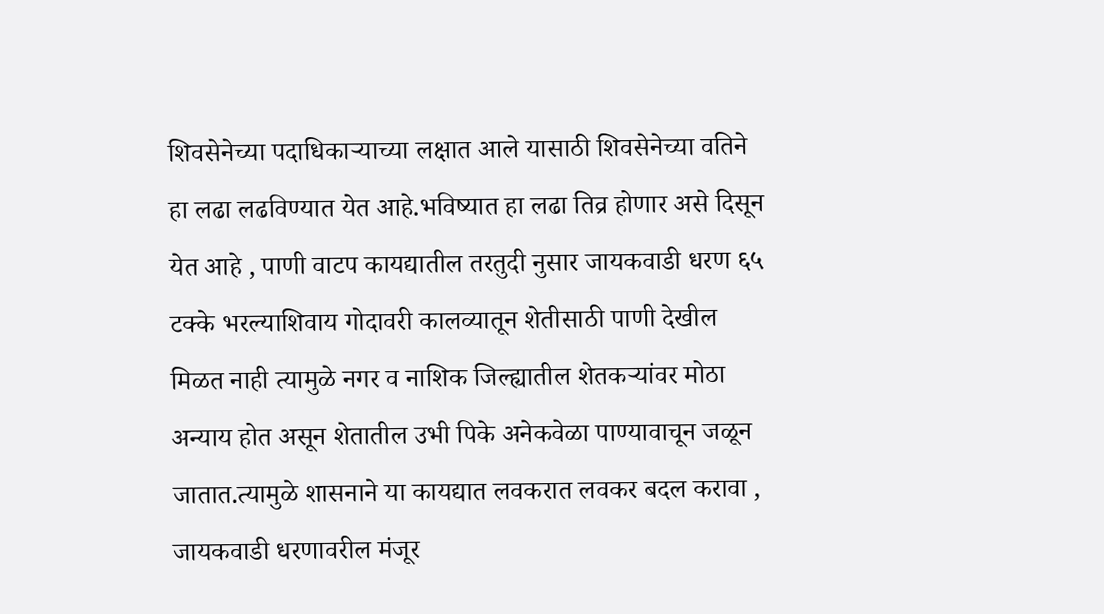शिवसेनेच्या पदाधिकाऱ्याच्या लक्षात आले यासाठी शिवसेनेच्या वतिने हा लढा लढविण्यात येत आहे.भविष्यात हा लढा तिव्र होणार असे दिसून येत आहे , पाणी वाटप कायद्यातील तरतुदी नुसार जायकवाडी धरण ६५ टक्के भरल्याशिवाय गोदावरी कालव्यातून शेतीसाठी पाणी देखील मिळत नाही त्यामुळे नगर व नाशिक जिल्ह्यातील शेतकऱ्यांवर मोठा अन्याय होत असून शेतातील उभी पिके अनेकवेळा पाण्यावाचून जळून जातात.त्यामुळे शासनाने या कायद्यात लवकरात लवकर बदल करावा , जायकवाडी धरणावरील मंजूर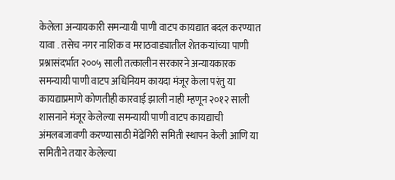केलेला अन्यायकारी समन्यायी पाणी वाटप कायद्यात बदल करण्यात यावा . तसेच नगर नाशिक व मराठवाड्यातील शेतकऱ्यांच्या पाणी प्रश्नासंदर्भात २००५ साली तत्कालीन सरकारने अन्यायकारक समन्यायी पाणी वाटप अधिनियम कायदा मंजूर केला परंतु या कायद्याप्रमाणे कोणतीही कारवाई झाली नाही म्हणून २०१२ साली शासनाने मंजूर केलेल्या समन्यायी पाणी वाटप कायद्याची अंमलबजावणी करण्यासाठी मेंढेगिरी समिती स्थापन केली आणि या समितीने तयार केलेल्या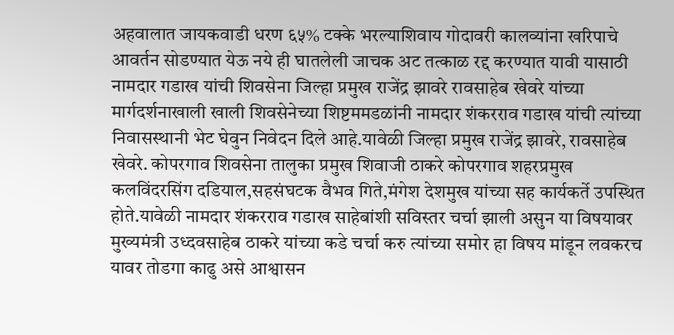अहवालात जायकवाडी धरण ६५% टक्के भरल्याशिवाय गोदावरी कालव्यांना खरिपाचे आवर्तन सोडण्यात येऊ नये ही घातलेली जाचक अट तत्काळ रद्द करण्यात यावी यासाठी नामदार गडाख यांची शिवसेना जिल्हा प्रमुख राजेंद्र झावरे रावसाहेब खेवरे यांच्या मार्गदर्शनाखाली खाली शिवसेनेच्या शिष्टममडळांनी नामदार शंकरराव गडाख यांची त्यांच्या निवासस्थानी भेट घेवुन निवेदन दिले आहे.यावेळी जिल्हा प्रमुख राजेंद्र झावरे, रावसाहेब खेवरे. कोपरगाव शिवसेना तालुका प्रमुख शिवाजी ठाकरे कोपरगाव शहरप्रमुख कलविंदरसिंग दडियाल,सहसंघटक वैभव गिते,मंगेश देशमुख यांच्या सह कार्यकर्ते उपस्थित होते.यावेळी नामदार शंकरराव गडाख साहेबांशी सविस्तर चर्चा झाली असुन या विषयावर मुख्यमंत्री उध्दवसाहेब ठाकरे यांच्या कडे चर्चा करु त्यांच्या समोर हा विषय मांडून लवकरच यावर तोडगा काढु असे आश्वासन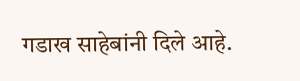गडाख साहेबांनी दिले आहे.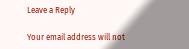Leave a Reply

Your email address will not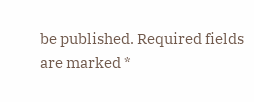be published. Required fields are marked *